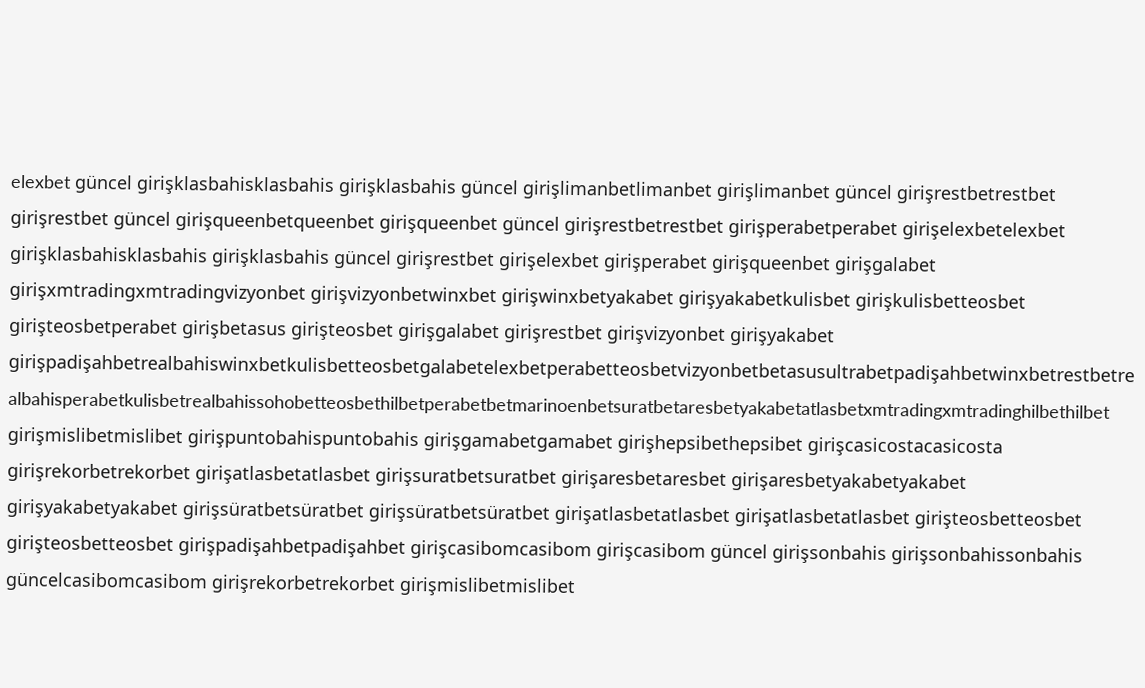elexbet güncel girişklasbahisklasbahis girişklasbahis güncel girişlimanbetlimanbet girişlimanbet güncel girişrestbetrestbet girişrestbet güncel girişqueenbetqueenbet girişqueenbet güncel girişrestbetrestbet girişperabetperabet girişelexbetelexbet girişklasbahisklasbahis girişklasbahis güncel girişrestbet girişelexbet girişperabet girişqueenbet girişgalabet girişxmtradingxmtradingvizyonbet girişvizyonbetwinxbet girişwinxbetyakabet girişyakabetkulisbet girişkulisbetteosbet girişteosbetperabet girişbetasus girişteosbet girişgalabet girişrestbet girişvizyonbet girişyakabet girişpadişahbetrealbahiswinxbetkulisbetteosbetgalabetelexbetperabetteosbetvizyonbetbetasusultrabetpadişahbetwinxbetrestbetrealbahisperabetkulisbetrealbahissohobetteosbethilbetperabetbetmarinoenbetsuratbetaresbetyakabetatlasbetxmtradingxmtradinghilbethilbet girişmislibetmislibet girişpuntobahispuntobahis girişgamabetgamabet girişhepsibethepsibet girişcasicostacasicosta girişrekorbetrekorbet girişatlasbetatlasbet girişsuratbetsuratbet girişaresbetaresbet girişaresbetyakabetyakabet girişyakabetyakabet girişsüratbetsüratbet girişsüratbetsüratbet girişatlasbetatlasbet girişatlasbetatlasbet girişteosbetteosbet girişteosbetteosbet girişpadişahbetpadişahbet girişcasibomcasibom girişcasibom güncel girişsonbahis girişsonbahissonbahis güncelcasibomcasibom girişrekorbetrekorbet girişmislibetmislibet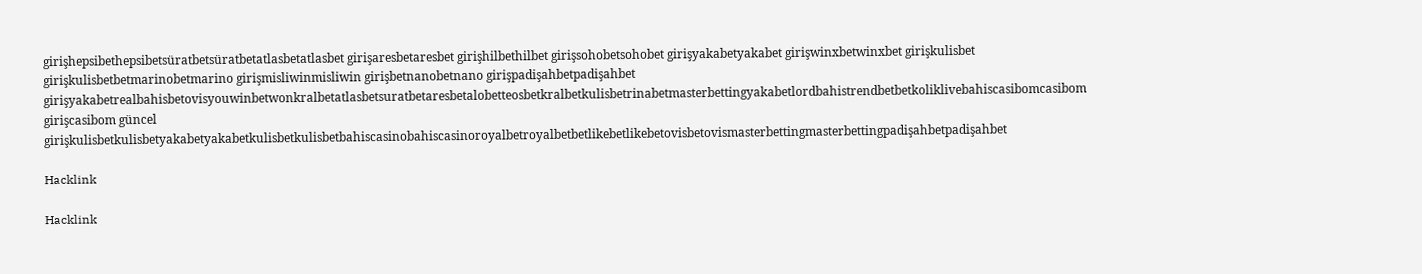girişhepsibethepsibetsüratbetsüratbetatlasbetatlasbet girişaresbetaresbet girişhilbethilbet girişsohobetsohobet girişyakabetyakabet girişwinxbetwinxbet girişkulisbet girişkulisbetbetmarinobetmarino girişmisliwinmisliwin girişbetnanobetnano girişpadişahbetpadişahbet girişyakabetrealbahisbetovisyouwinbetwonkralbetatlasbetsuratbetaresbetalobetteosbetkralbetkulisbetrinabetmasterbettingyakabetlordbahistrendbetbetkoliklivebahiscasibomcasibom girişcasibom güncel girişkulisbetkulisbetyakabetyakabetkulisbetkulisbetbahiscasinobahiscasinoroyalbetroyalbetbetlikebetlikebetovisbetovismasterbettingmasterbettingpadişahbetpadişahbet

Hacklink

Hacklink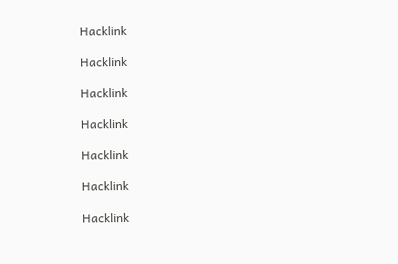Hacklink

Hacklink

Hacklink

Hacklink

Hacklink

Hacklink

Hacklink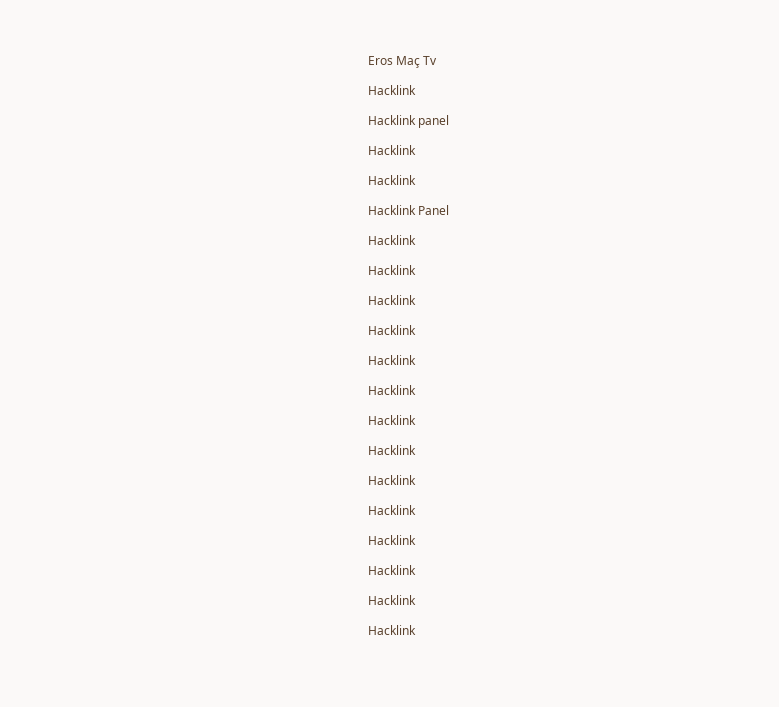Eros Maç Tv

Hacklink

Hacklink panel

Hacklink

Hacklink

Hacklink Panel

Hacklink

Hacklink

Hacklink

Hacklink

Hacklink

Hacklink

Hacklink

Hacklink

Hacklink

Hacklink

Hacklink

Hacklink

Hacklink

Hacklink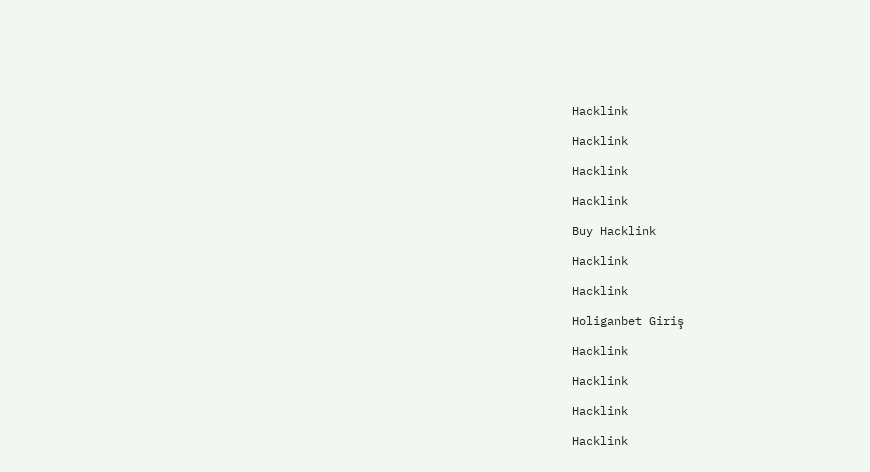Hacklink

Hacklink

Hacklink

Hacklink

Buy Hacklink

Hacklink

Hacklink

Holiganbet Giriş

Hacklink

Hacklink

Hacklink

Hacklink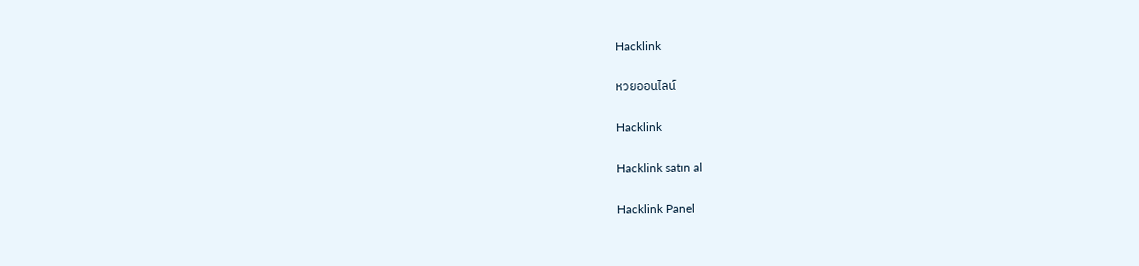Hacklink

หวยออนไลน์

Hacklink

Hacklink satın al

Hacklink Panel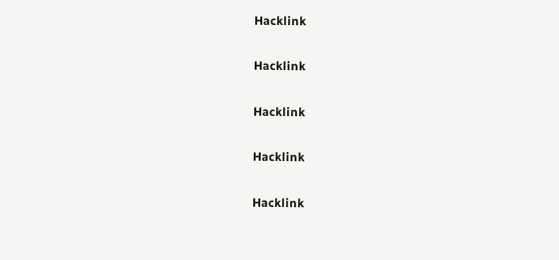Hacklink

Hacklink

Hacklink

Hacklink

Hacklink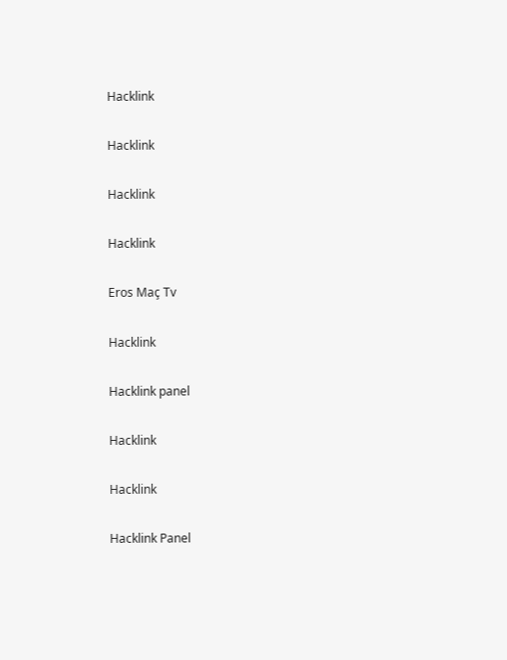Hacklink

Hacklink

Hacklink

Hacklink

Eros Maç Tv

Hacklink

Hacklink panel

Hacklink

Hacklink

Hacklink Panel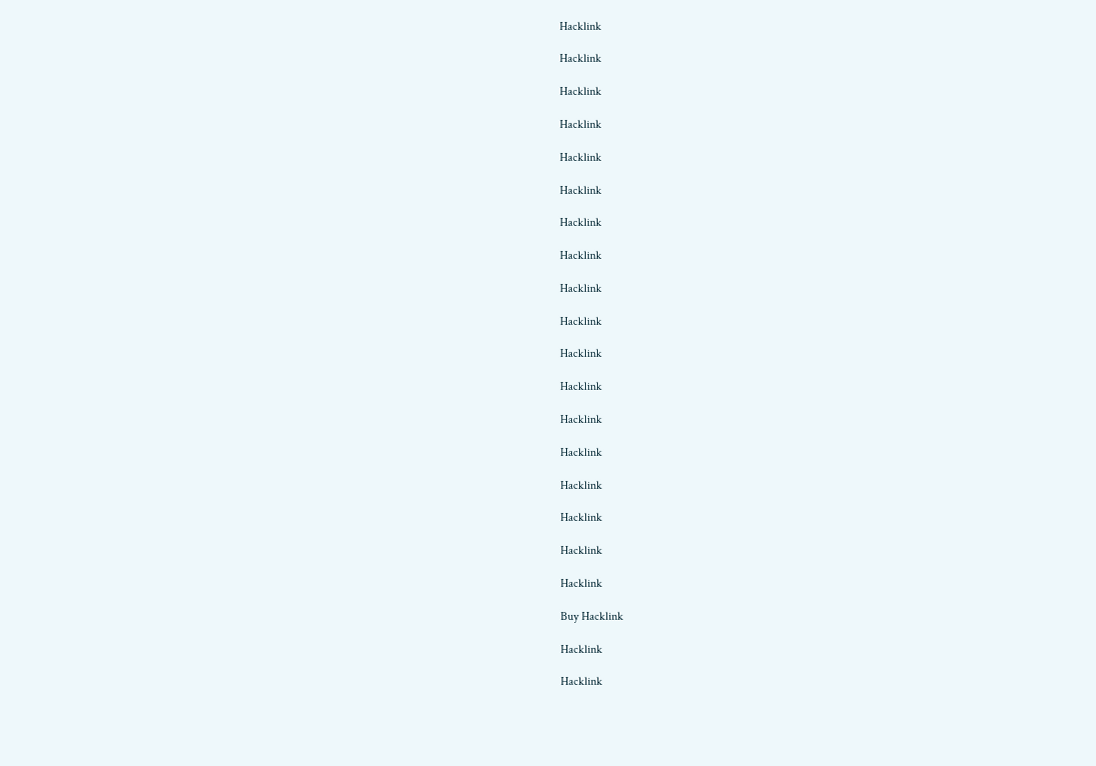Hacklink

Hacklink

Hacklink

Hacklink

Hacklink

Hacklink

Hacklink

Hacklink

Hacklink

Hacklink

Hacklink

Hacklink

Hacklink

Hacklink

Hacklink

Hacklink

Hacklink

Hacklink

Buy Hacklink

Hacklink

Hacklink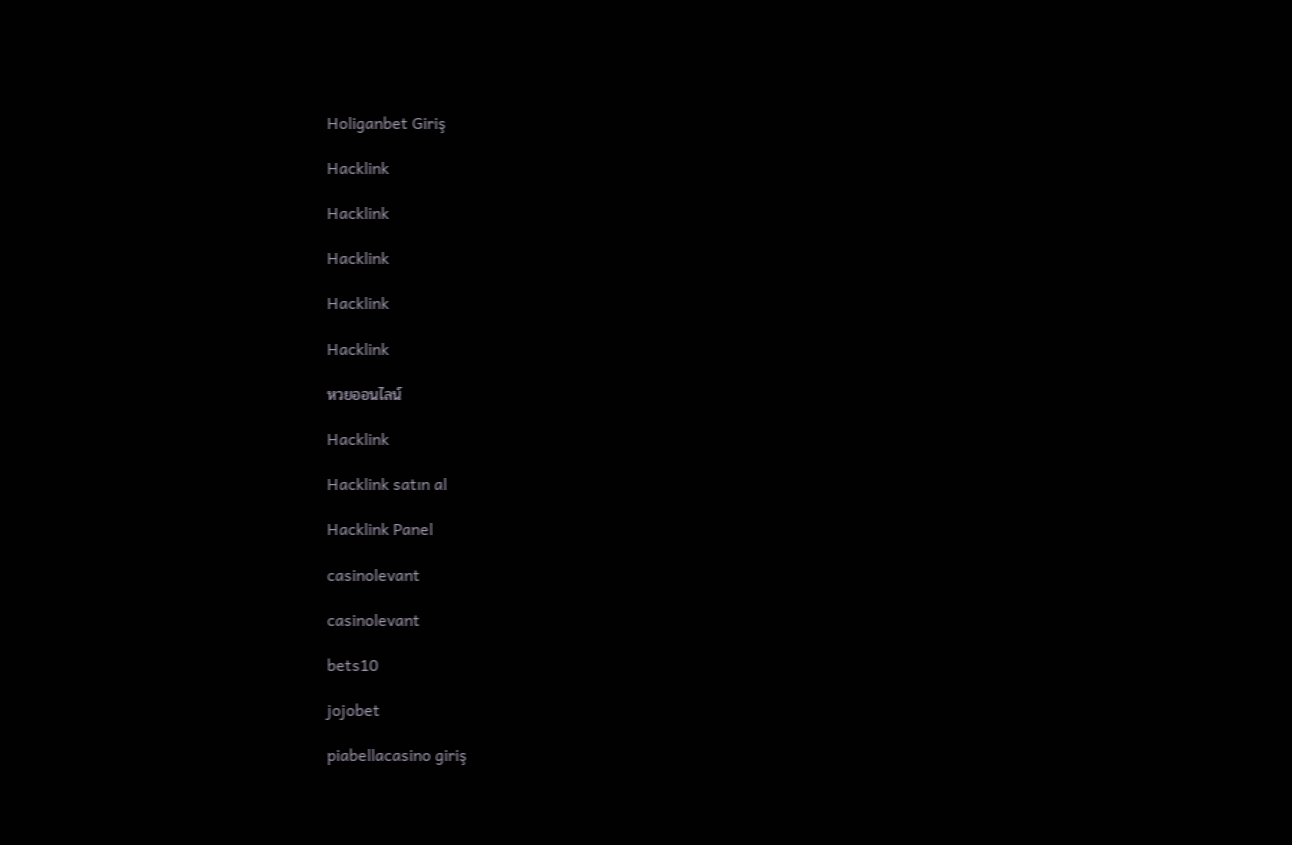Holiganbet Giriş

Hacklink

Hacklink

Hacklink

Hacklink

Hacklink

หวยออนไลน์

Hacklink

Hacklink satın al

Hacklink Panel

casinolevant

casinolevant

bets10

jojobet

piabellacasino giriş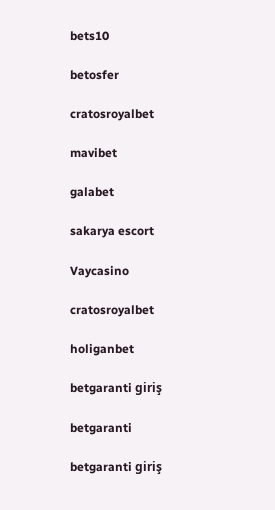bets10

betosfer

cratosroyalbet

mavibet

galabet

sakarya escort

Vaycasino

cratosroyalbet

holiganbet

betgaranti giriş

betgaranti

betgaranti giriş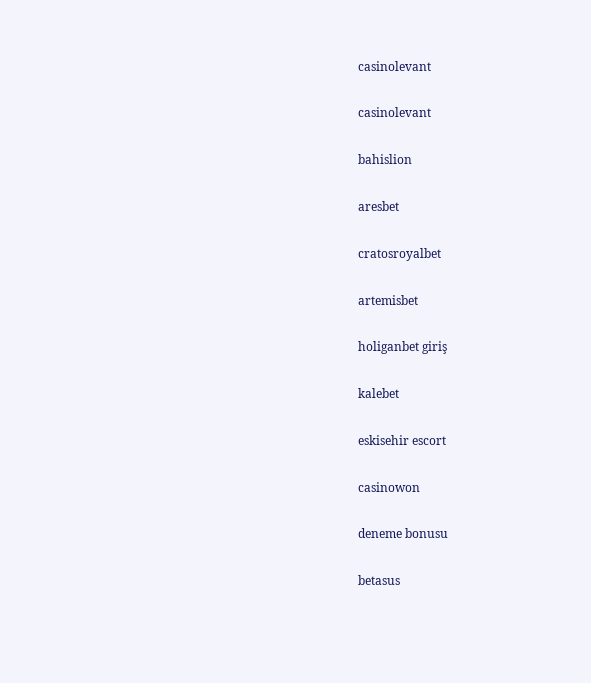casinolevant

casinolevant

bahislion

aresbet

cratosroyalbet

artemisbet

holiganbet giriş

kalebet

eskisehir escort

casinowon

deneme bonusu

betasus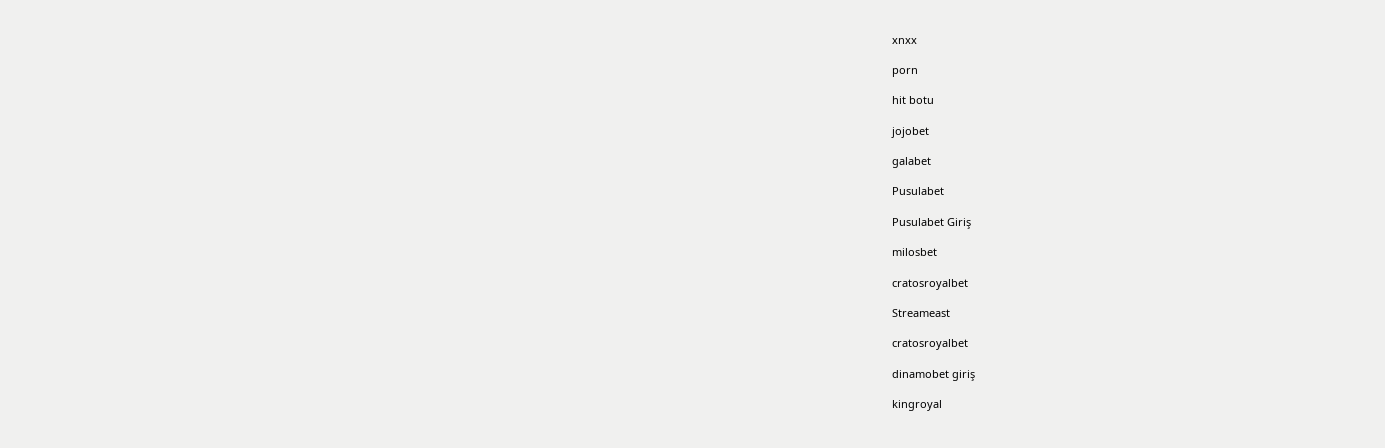xnxx

porn

hit botu

jojobet

galabet

Pusulabet

Pusulabet Giriş

milosbet

cratosroyalbet

Streameast

cratosroyalbet

dinamobet giriş

kingroyal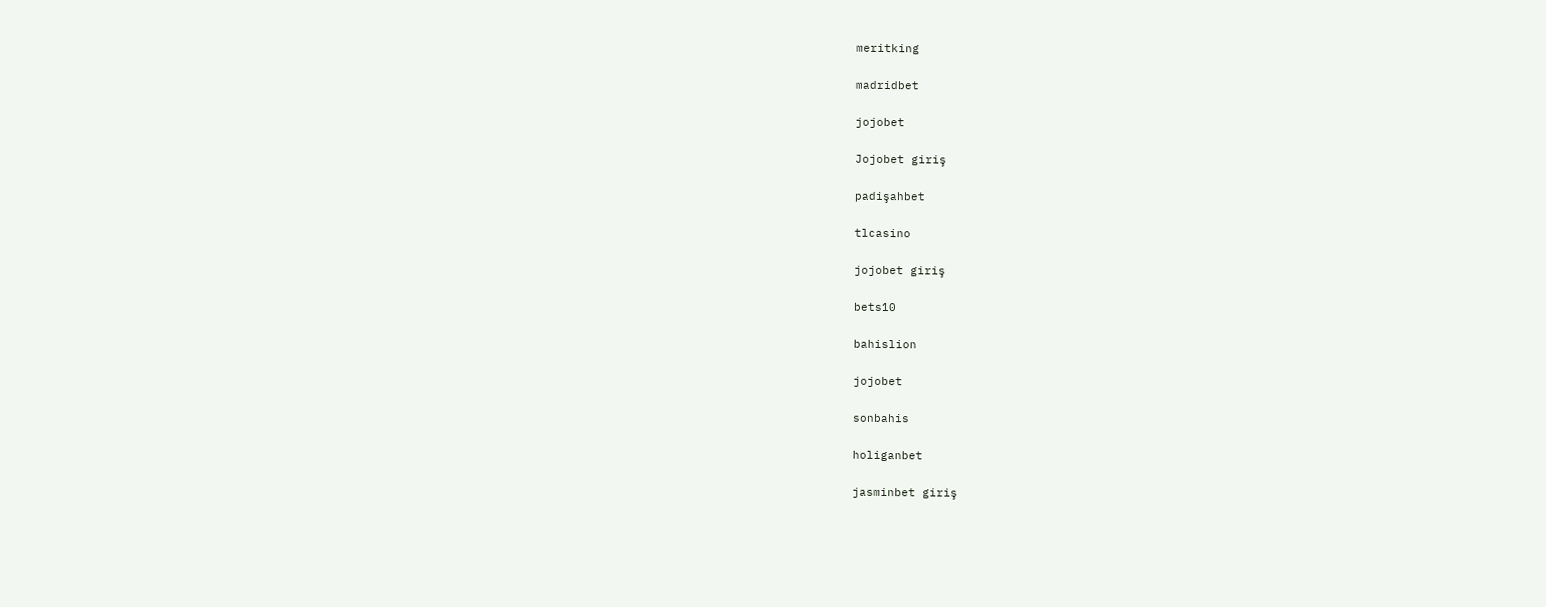meritking

madridbet

jojobet

Jojobet giriş

padişahbet

tlcasino

jojobet giriş

bets10

bahislion

jojobet

sonbahis

holiganbet

jasminbet giriş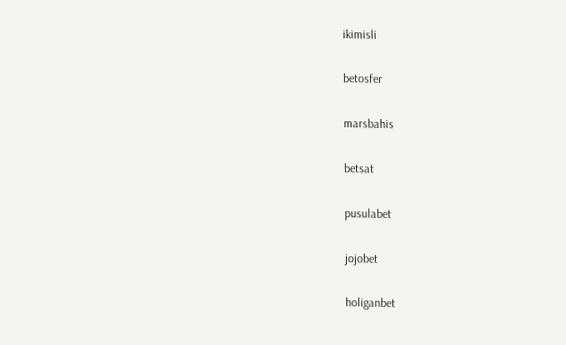ikimisli

betosfer

marsbahis

betsat

pusulabet

jojobet

holiganbet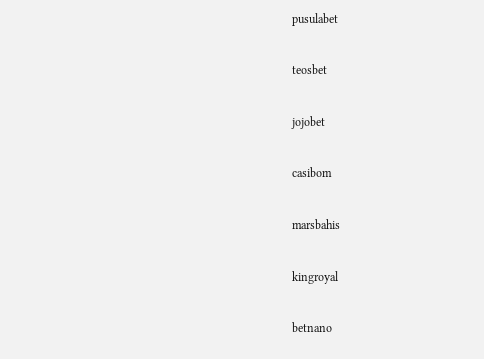pusulabet

teosbet

jojobet

casibom

marsbahis

kingroyal

betnano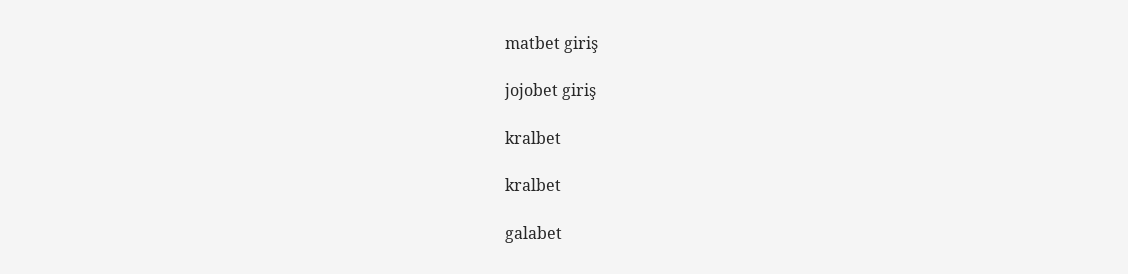matbet giriş

jojobet giriş

kralbet

kralbet

galabet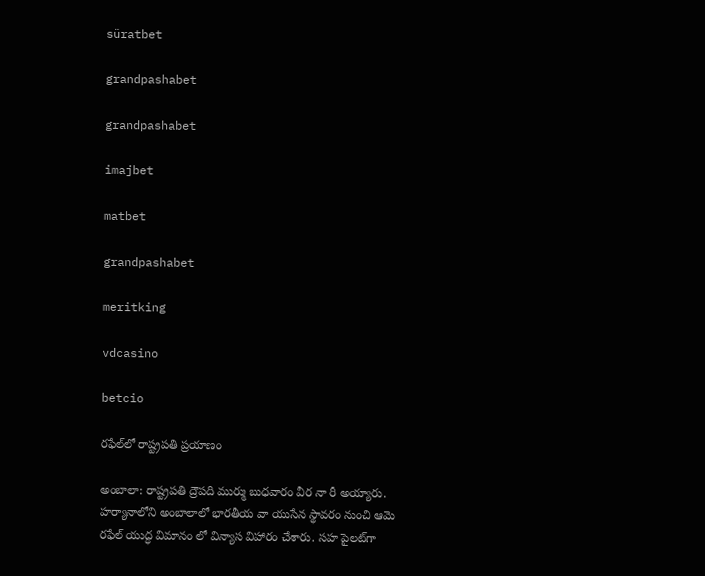süratbet

grandpashabet

grandpashabet

imajbet

matbet

grandpashabet

meritking

vdcasino

betcio

రఫేల్‌లో రాష్ట్రపతి ప్రయాణం

అంబాలా: రాష్ట్రపతి ద్రౌపది ముర్ము బుధవారం వీర నా రీ అయ్యారు. హర్యానాలోని అంబాలాలో భారతీయ వా యుసేన స్థావరం నుంచి ఆమె రఫేల్ యుద్ధ విమానం లో విన్యాస విహారం చేశారు. సహ పైలట్‌గా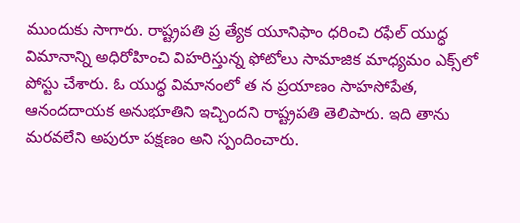ముందుకు సాగారు. రాష్ట్రపతి ప్ర త్యేక యూనిఫాం ధరించి రఫేల్ యుద్ధ విమానాన్ని అధిరోహించి విహరిస్తున్న ఫోటోలు సామాజిక మాధ్యమం ఎక్స్‌లో పోస్టు చేశారు. ఓ యుద్ధ విమానంలో త న ప్రయాణం సాహసోపేత, ఆనందదాయక అనుభూతిని ఇచ్చిందని రాష్ట్రపతి తెలిపారు. ఇది తాను మరవలేని అపురూ పక్షణం అని స్పందించారు.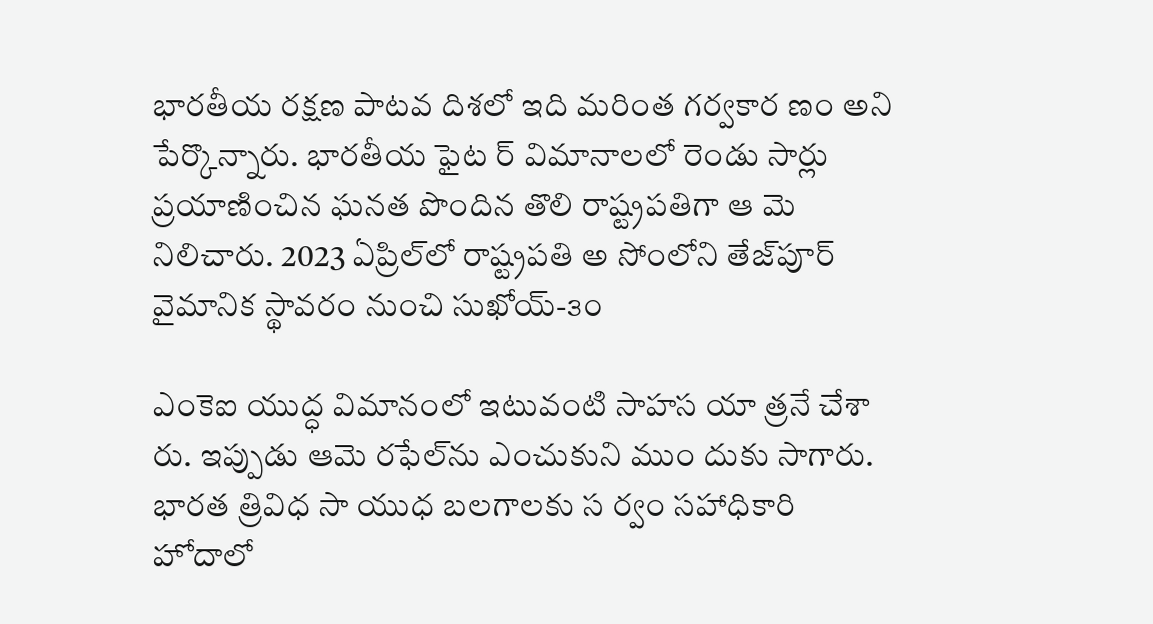భారతీయ రక్షణ పాటవ దిశలో ఇది మరింత గర్వకార ణం అని పేర్కొన్నారు. భారతీయ ఫైట ర్ విమానాలలో రెండు సార్లు ప్రయాణించిన ఘనత పొందిన తొలి రాష్ట్రపతిగా ఆ మె నిలిచారు. 2023 ఏప్రిల్‌లో రాష్ట్రపతి అ సోంలోని తేజ్‌పూర్ వైమానిక స్థావరం నుంచి సుఖోయ్-౩౦

ఎంకెఐ యుద్ధ విమానంలో ఇటువంటి సాహస యా త్రనే చేశా రు. ఇప్పుడు ఆమె రఫేల్‌ను ఎంచుకుని ముం దుకు సాగారు. భారత త్రివిధ సా యుధ బలగాలకు స ర్వం సహాధికారి హోదాలో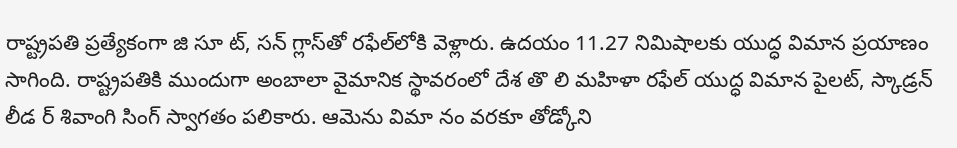రాష్ట్రపతి ప్రత్యేకంగా జి సూ ట్, సన్ గ్లాస్‌తో రఫేల్‌లోకి వెళ్లారు. ఉదయం 11.27 నిమిషాలకు యుద్ధ విమాన ప్రయాణం సాగింది. రాష్ట్రపతికి ముందుగా అంబాలా వైమానిక స్థావరంలో దేశ తొ లి మహిళా రఫేల్ యుద్ధ విమాన పైలట్, స్కాడ్రన్ లీడ ర్ శివాంగి సింగ్ స్వాగతం పలికారు. ఆమెను విమా నం వరకూ తోడ్కోని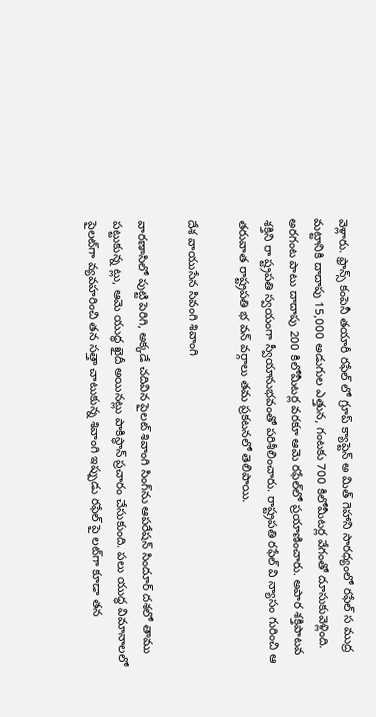వెళ్లారు. ఫ్రాన్స్ కంపెనీ తయారీ రఫేల్ లో గ్రూప్ క్యాప్టెన్ అ మిత్ గెహాని సారధ్యంలో రఫేల్ స ముద్ర మట్టానికి దాదాపు 15,000 అడుగుల ఎత్తున, గంటకు 700 కిలోమీటర్ల వేగంతో దూసుకువెళ్లింది. అరగంట పాటు దాదాపు 200 కిలోమీటర్ల వరకూ ఆమె రఫేల్‌లో ప్రయాణించారు. అపార శక్తిపాటవ శక్తిని రా ష్ట్రపతి స్వయంగా స్వీయానుభవంతో పరిశీలించారు. రాష్ట్రపతి రఫేల్ వి న్యాసం గురించి ఆ తరువాత రాష్ట్రపతి భ వన్ వర్గాలు తమ ప్రకటనలో తెలిపాయి.

దేశ వాయుసేన సివంగి శివాంగి

వారణాసిలో పుట్టి పెరిగి, అక్కడే చదివిన పైలట్ శివాంగి సింగ్‌ను ఆపరేషన్ సిందూర్ దశలో తాము పట్టుకున్న ట్లు, ఆమె యుద్ధ ఖైదీ అయినట్లు పాకిస్థాన్ ప్రచారం చేసుకుంది. పలు యుద్ధ విమానాలలో పైలట్‌గా వ్యవహరించి తన సత్తా చాటుకున్న శివాంగి ఇప్పుడు రఫేల్ పై లట్‌గా కూడా తన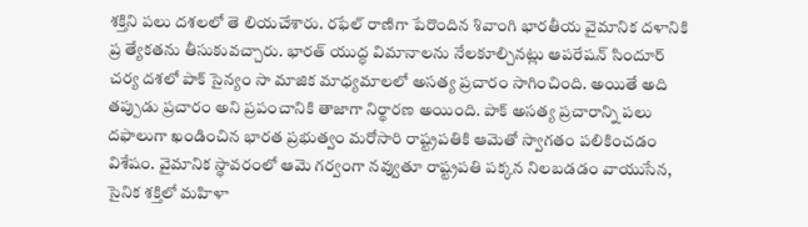శక్తిని పలు దశలలో తె లియచేశారు. రఫేల్ రాణిగా పేరొందిన శివాంగి భారతీయ వైమానిక దళానికి ప్ర త్యేకతను తీసుకువచ్చారు. భారత్ యుద్ధ విమానాలను నేలకూల్చినట్లు ఆపరేషన్ సిందూర్ చర్య దశలో పాక్ సైన్యం సా మాజిక మాధ్యమాలలో అసత్య ప్రచారం సాగించింది. అయితే అది తప్పుడు ప్రచారం అని ప్రపంచానికి తాజాగా నిర్థారణ అయింది. పాక్ అసత్య ప్రచారాన్ని పలు దఫాలుగా ఖండించిన భారత ప్రభుత్వం మరోసారి రాష్ట్రపతికి ఆమెతో స్వాగతం పలికించడం విశేషం. వైమానిక స్థావరంలో ఆమె గర్వంగా నవ్వుతూ రాష్ట్రపతి పక్కన నిలబడడం వాయుసేన, సైనిక శక్తిలో మహిళా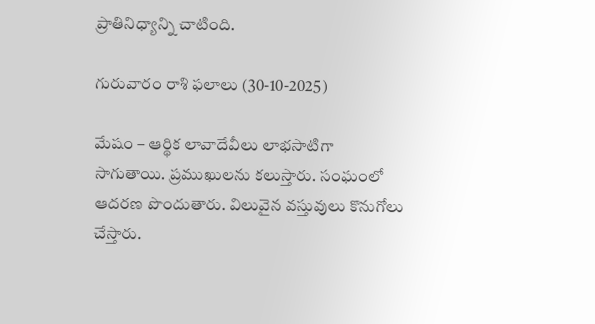ప్రాతినిధ్యాన్ని చాటింది.

గురువారం రాశి ఫలాలు (30-10-2025)

మేషం – ఆర్థిక లావాదేవీలు లాభసాటిగా సాగుతాయి. ప్రముఖులను కలుస్తారు. సంఘంలో ఆదరణ పొందుతారు. విలువైన వస్తువులు కొనుగోలు చేస్తారు.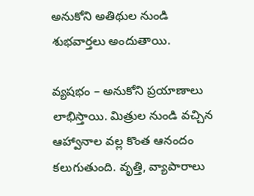అనుకోని అతిథుల నుండి శుభవార్తలు అందుతాయి.

వ్యషభం – అనుకోని ప్రయాణాలు లాభిస్తాయి. మిత్రుల నుండి వచ్చిన ఆహ్వానాల వల్ల కొంత ఆనందం కలుగుతుంది. వృత్తి, వ్యాపారాలు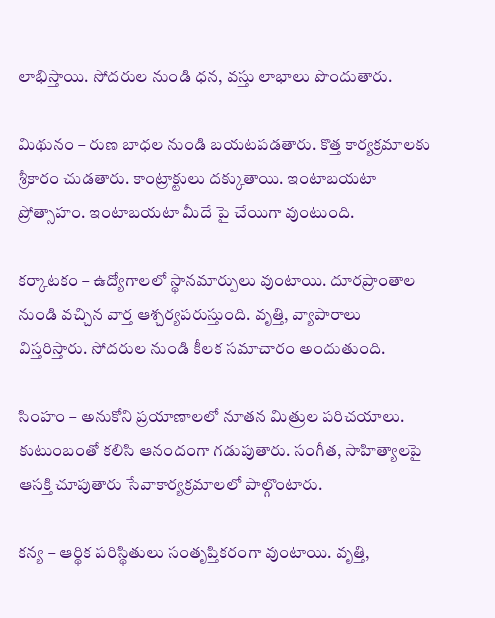లాభిస్తాయి. సోదరుల నుండి ధన, వస్తు లాభాలు పొందుతారు.

మిథునం – రుణ బాధల నుండి బయటపడతారు. కొత్త కార్యక్రమాలకు శ్రీకారం చుడతారు. కాంట్రాక్టులు దక్కుతాయి. ఇంటాబయటా ప్రోత్సాహం. ఇంటాబయటా మీదే పై చేయిగా వుంటుంది.

కర్కాటకం – ఉద్యోగాలలో స్థానమార్పులు వుంటాయి. దూరప్రాంతాల నుండి వచ్చిన వార్త ఆశ్చర్యపరుస్తుంది. వృత్తి, వ్యాపారాలు విస్తరిస్తారు. సోదరుల నుండి కీలక సమాచారం అందుతుంది.

సింహం – అనుకోని ప్రయాణాలలో నూతన మిత్రుల పరిచయాలు. కుటుంబంతో కలిసి ఆనందంగా గడుపుతారు. సంగీత, సాహిత్యాలపై ఆసక్తి చూపుతారు సేవాకార్యక్రమాలలో పాల్గొంటారు.

కన్య – ఆర్థిక పరిస్థితులు సంతృప్తికరంగా వుంటాయి. వృత్తి,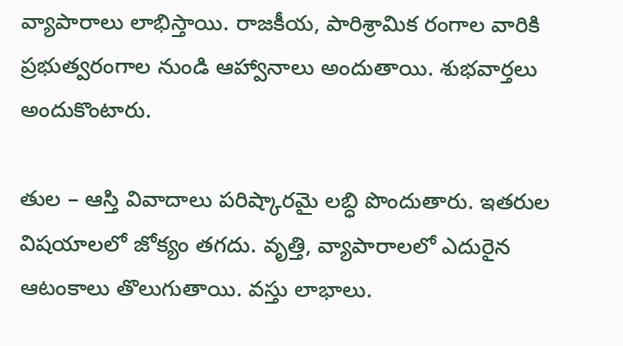వ్యాపారాలు లాభిస్తాయి. రాజకీయ, పారిశ్రామిక రంగాల వారికి ప్రభుత్వరంగాల నుండి ఆహ్వానాలు అందుతాయి. శుభవార్తలు అందుకొంటారు.

తుల – ఆస్తి వివాదాలు పరిష్కారమై లబ్ధి పొందుతారు. ఇతరుల విషయాలలో జోక్యం తగదు. వృత్తి, వ్యాపారాలలో ఎదురైన ఆటంకాలు తొలుగుతాయి. వస్తు లాభాలు.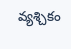వ్యశ్చికం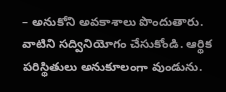– అనుకోని అవకాశాలు పొందుతారు. వాటిని సద్వినియోగం చేసుకోండి. ఆర్థిక పరిస్థితులు అనుకూలంగా వుండును.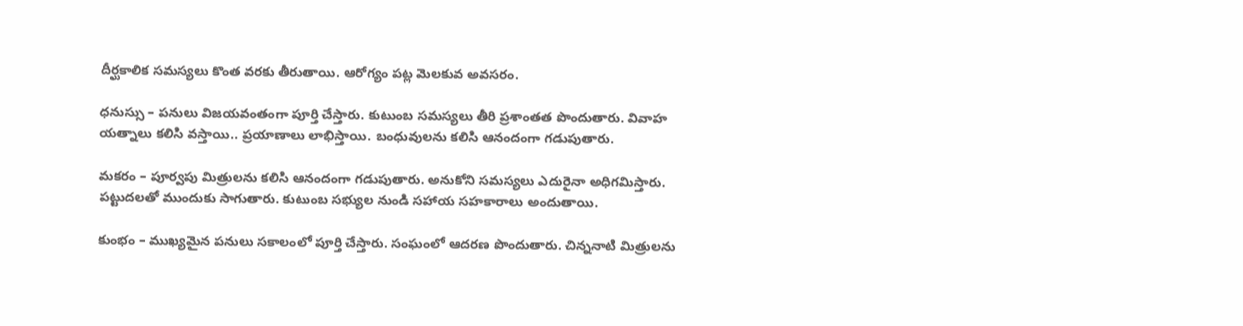దీర్ఘకాలిక సమస్యలు కొంత వరకు తీరుతాయి. ఆరోగ్యం పట్ల మెలకువ అవసరం.

ధనుస్సు – పనులు విజయవంతంగా పూర్తి చేస్తారు. కుటుంబ సమస్యలు తీరి ప్రశాంతత పొందుతారు. వివాహ యత్నాలు కలిసి వస్తాయి.. ప్రయాణాలు లాభిస్తాయి. బంధువులను కలిసి ఆనందంగా గడుపుతారు.

మకరం – పూర్వపు మిత్రులను కలిసి ఆనందంగా గడుపుతారు. అనుకోని సమస్యలు ఎదురైనా అధిగమిస్తారు. పట్టుదలతో ముందుకు సాగుతారు. కుటుంబ సభ్యుల నుండి సహాయ సహకారాలు అందుతాయి.

కుంభం – ముఖ్యమైన పనులు సకాలంలో పూర్తి చేస్తారు. సంఘంలో ఆదరణ పొందుతారు. చిన్ననాటి మిత్రులను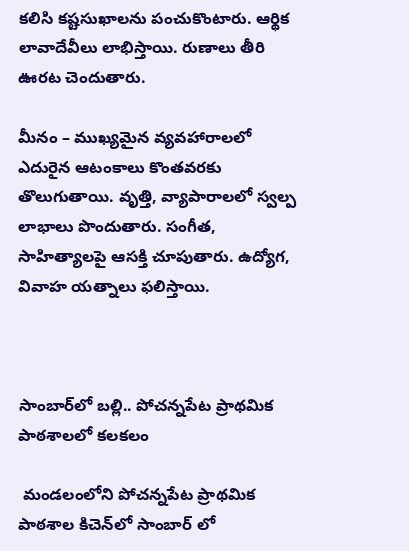కలిసి కష్టసుఖాలను పంచుకొంటారు. ఆర్థిక లావాదేవీలు లాభిస్తాయి. రుణాలు తీరి ఊరట చెందుతారు.

మీనం – ముఖ్యమైన వ్యవహారాలలో ఎదురైన ఆటంకాలు కొంతవరకు తొలుగుతాయి. వృత్తి, వ్యాపారాలలో స్వల్ప లాభాలు పొందుతారు. సంగీత, సాహిత్యాలపై ఆసక్తి చూపుతారు. ఉద్యోగ, వివాహ యత్నాలు ఫలిస్తాయి.



సాంబార్‌లో బల్లి.. పోచన్నపేట ప్రాథమిక పాఠశాలలో కలకలం

 మండలంలోని పోచన్నపేట ప్రాథమిక పాఠశాల కిచెన్‌లో సాంబార్ లో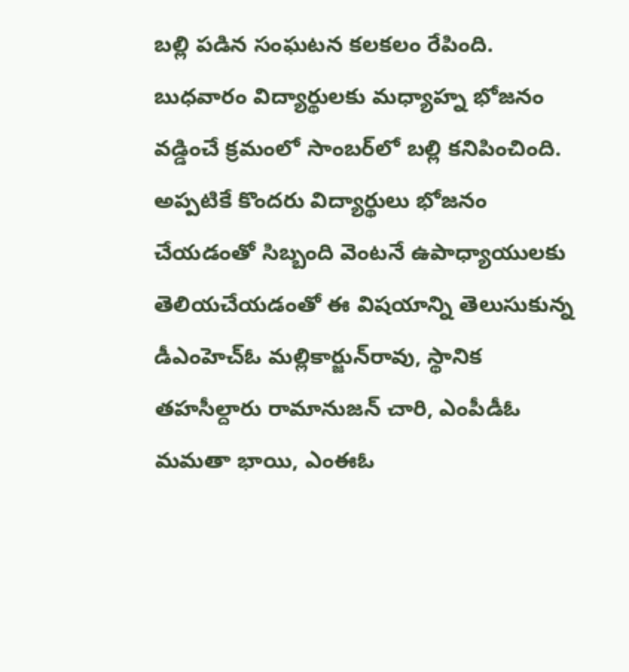బల్లి పడిన సంఘటన కలకలం రేపింది. బుధవారం విద్యార్థులకు మధ్యాహ్న భోజనం వడ్డించే క్రమంలో సాంబర్‌లో బల్లి కనిపించింది. అప్పటికే కొందరు విద్యార్థులు భోజనం చేయడంతో సిబ్బంది వెంటనే ఉపాధ్యాయులకు తెలియచేయడంతో ఈ విషయాన్ని తెలుసుకున్న డీఎంహెచ్‌ఓ మల్లికార్జున్‌రావు, స్థానిక తహసీల్దారు రామానుజన్ చారి, ఎంపీడీఓ మమతా భాయి, ఎంఈఓ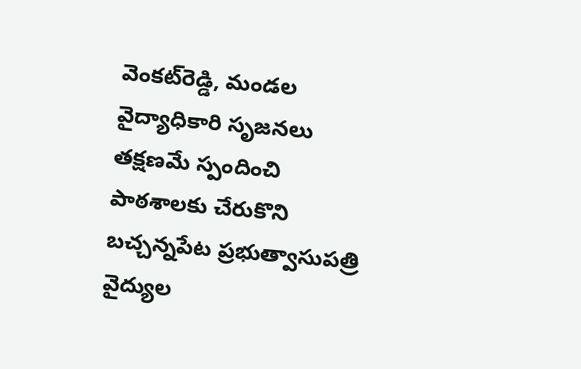వెంకట్‌రెడ్డి, మండల వైద్యాధికారి సృజనలు తక్షణమే స్పందించి పాఠశాలకు చేరుకొని బచ్చన్నపేట ప్రభుత్వాసుపత్రి వైద్యుల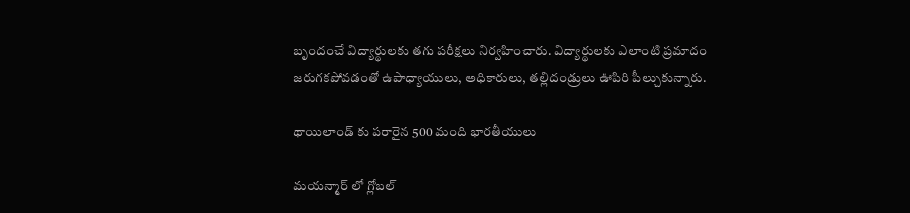బృందంచే విద్యార్థులకు తగు పరీక్షలు నిర్వహించారు. విద్యార్థులకు ఎలాంటి ప్రమాదం జరుగకపోవడంతో ఉపాధ్యాయులు, అధికారులు, తల్లిదండ్రులు ఊపిరి పీల్చుకున్నారు.

థాయిలాండ్ కు పరారైన 500 మంది భారతీయులు

మయన్మార్ లో గ్లోబల్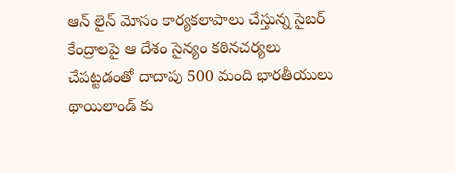ఆన్ లైన్ మోసం కార్యకలాపాలు చేస్తున్న సైబర్ కేంద్రాలపై ఆ దేశం సైన్యం కఠినచర్యలు చేపట్టడంతో దాదాపు 500 మంది భారతీయులు థాయిలాండ్ కు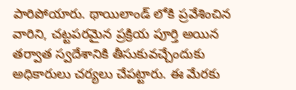పారిపోయారు. థాయిలాండ్ లోకి ప్రవేశించిన వారిని, చట్టపరమైన ప్రక్రియ పూర్తి అయిన తర్వాత స్వదేశానికి తీసుకువచ్చేందుకు అధికారులు చర్యలు చేపట్టారు. ఈ మేరకు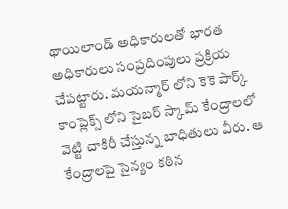థాయిలాండ్ అధికారులతో భారత అధికారులు సంప్రదింపులు ప్రక్రియ చేపట్టారు. మయన్మార్ లోని కెకె పార్క్ కాంప్లెక్స్ లోని సైబర్ స్కామ్ కేంద్రాలలో వెట్టి చాకిరీ చేస్తున్న బాధితులు వీరు. ఆ కేంద్రాలపై సైన్యం కఠిన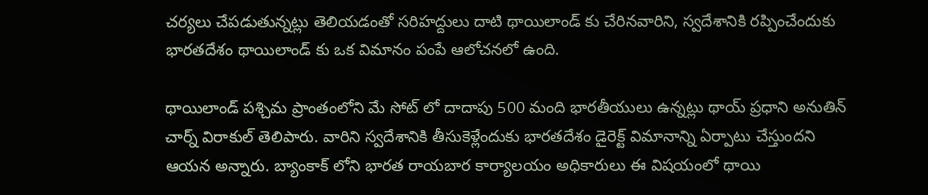చర్యలు చేపడుతున్నట్లు తెలియడంతో సరిహద్దులు దాటి థాయిలాండ్ కు చేరినవారిని, స్వదేశానికి రప్పించేందుకు భారతదేశం థాయిలాండ్ కు ఒక విమానం పంపే ఆలోచనలో ఉంది.

థాయిలాండ్ పశ్చిమ ప్రాంతంలోని మే సోట్ లో దాదాపు 500 మంది భారతీయులు ఉన్నట్లు థాయ్ ప్రధాని అనుతిన్ చార్న్ విరాకుల్ తెలిపారు. వారిని స్వదేశానికి తీసుకెళ్లేందుకు భారతదేశం డైరెక్ట్ విమానాన్ని ఏర్పాటు చేస్తుందని ఆయన అన్నారు. బ్యాంకాక్ లోని భారత రాయబార కార్యాలయం అధికారులు ఈ విషయంలో థాయి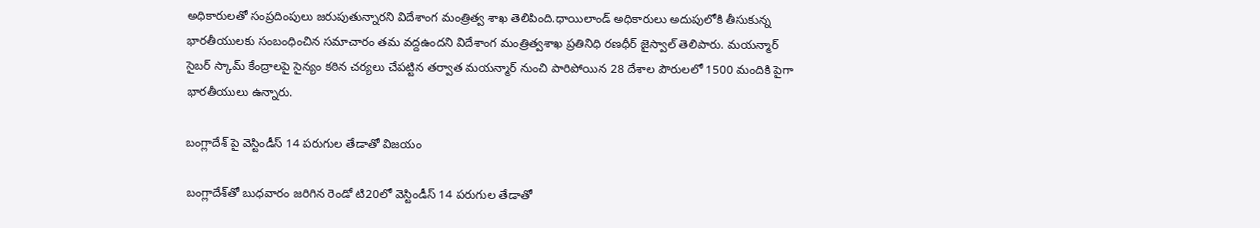అధికారులతో సంప్రదింపులు జరుపుతున్నారని విదేశాంగ మంత్రిత్వ శాఖ తెలిపింది.ధాయిలాండ్ అధికారులు అదుపులోకి తీసుకున్న భారతీయులకు సంబంధించిన సమాచారం తమ వద్దఉందని విదేశాంగ మంత్రిత్వశాఖ ప్రతినిధి రణధీర్ జైస్వాల్ తెలిపారు. మయన్మార్ సైబర్ స్కామ్ కేంద్రాలపై సైన్యం కఠిన చర్యలు చేపట్టిన తర్వాత మయన్మార్ నుంచి పారిపోయిన 28 దేశాల పౌరులలో 1500 మందికి పైగా భారతీయులు ఉన్నారు.

బంగ్లాదేశ్‌ పై వెస్టిండీస్ 14 పరుగుల తేడాతో విజయం

బంగ్లాదేశ్‌తో బుధవారం జరిగిన రెండో టి20లో వెస్టిండీస్ 14 పరుగుల తేడాతో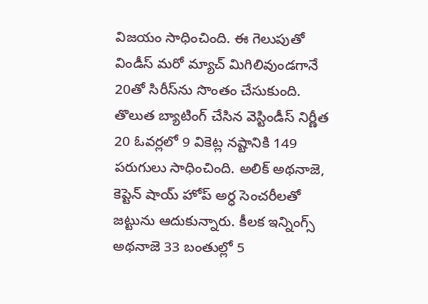విజయం సాధించింది. ఈ గెలుపుతో విండీస్ మరో మ్యాచ్ మిగిలివుండగానే 20తో సిరీస్‌ను సొంతం చేసుకుంది. తొలుత బ్యాటింగ్ చేసిన వెస్టిండీస్ నిర్ణీత 20 ఓవర్లలో 9 వికెట్ల నష్టానికి 149 పరుగులు సాధించింది. అలిక్ అథనాజె, కెప్టెన్ షాయ్ హోప్ అర్ధ సెంచరీలతో జట్టును ఆదుకున్నారు. కీలక ఇన్నింగ్స్ అథనాజె 33 బంతుల్లో 5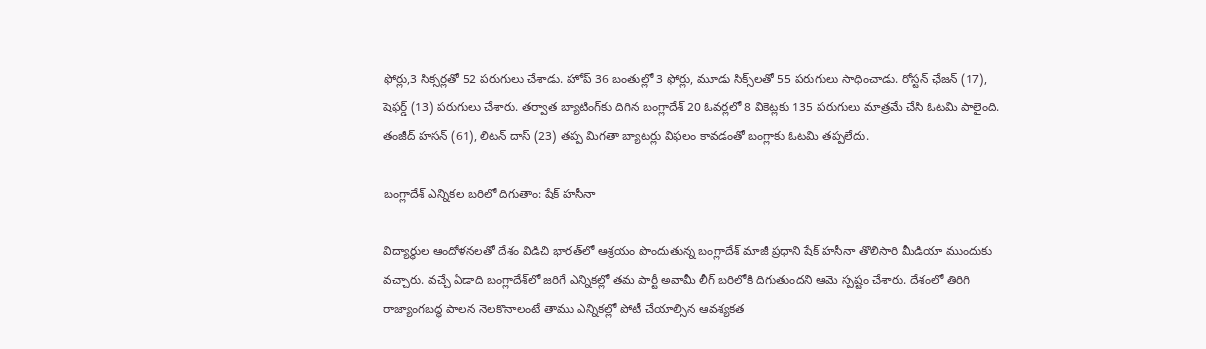ఫోర్లు,3 సిక్సర్లతో 52 పరుగులు చేశాడు. హోప్ 36 బంతుల్లో 3 ఫోర్లు, మూడు సిక్స్‌లతో 55 పరుగులు సాధించాడు. రోస్టన్ ఛేజన్ (17), షెఫర్డ్ (13) పరుగులు చేశారు. తర్వాత బ్యాటింగ్‌కు దిగిన బంగ్లాదేశ్ 20 ఓవర్లలో 8 వికెట్లకు 135 పరుగులు మాత్రమే చేసి ఓటమి పాలైంది. తంజీద్ హసన్ (61), లిటన్ దాస్ (23) తప్ప మిగతా బ్యాటర్లు విఫలం కావడంతో బంగ్లాకు ఓటమి తప్పలేదు.

బంగ్లాదేశ్ ఎన్నికల బరిలో దిగుతాం: షేక్ హసీనా

విద్యార్థుల ఆందోళనలతో దేశం విడిచి భారత్‌లో ఆశ్రయం పొందుతున్న బంగ్లాదేశ్ మాజీ ప్రధాని షేక్ హసీనా తొలిసారి మీడియా ముందుకు వచ్చారు. వచ్చే ఏడాది బంగ్లాదేశ్‌లో జరిగే ఎన్నికల్లో తమ పార్టీ అవామీ లీగ్ బరిలోకి దిగుతుందని ఆమె స్పష్టం చేశారు. దేశంలో తిరిగి రాజ్యాంగబద్ధ పాలన నెలకొనాలంటే తాము ఎన్నికల్లో పోటీ చేయాల్సిన ఆవశ్యకత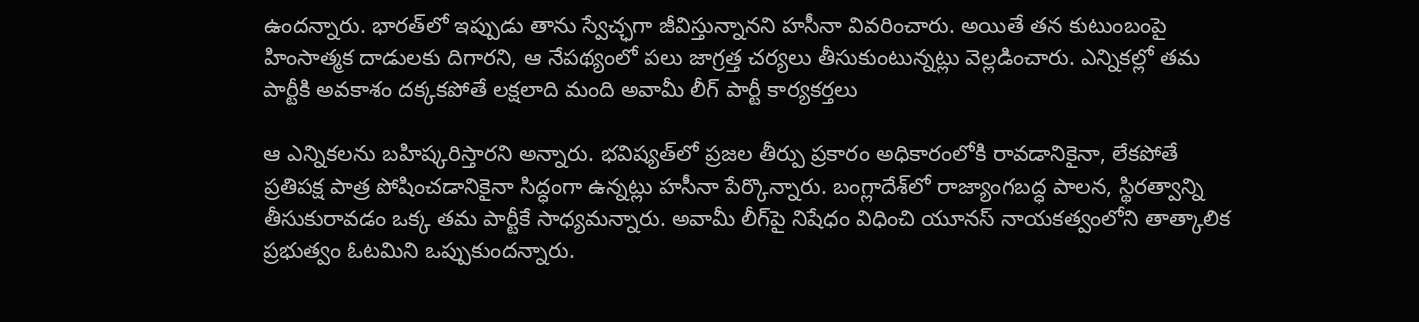ఉందన్నారు. భారత్‌లో ఇప్పుడు తాను స్వేచ్ఛగా జీవిస్తున్నానని హసీనా వివరించారు. అయితే తన కుటుంబంపై హింసాత్మక దాడులకు దిగారని, ఆ నేపథ్యంలో పలు జాగ్రత్త చర్యలు తీసుకుంటున్నట్లు వెల్లడించారు. ఎన్నికల్లో తమ పార్టీకి అవకాశం దక్కకపోతే లక్షలాది మంది అవామీ లీగ్ పార్టీ కార్యకర్తలు

ఆ ఎన్నికలను బహిష్కరిస్తారని అన్నారు. భవిష్యత్‌లో ప్రజల తీర్పు ప్రకారం అధికారంలోకి రావడానికైనా, లేకపోతే ప్రతిపక్ష పాత్ర పోషించడానికైనా సిద్ధంగా ఉన్నట్లు హసీనా పేర్కొన్నారు. బంగ్లాదేశ్‌లో రాజ్యాంగబద్ధ పాలన, స్థిరత్వాన్ని తీసుకురావడం ఒక్క తమ పార్టీకే సాధ్యమన్నారు. అవామీ లీగ్‌పై నిషేధం విధించి యూనస్ నాయకత్వంలోని తాత్కాలిక ప్రభుత్వం ఓటమిని ఒప్పుకుందన్నారు.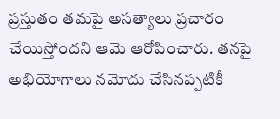ప్రస్తుతం తమపై అసత్యాలు ప్రచారం చేయిస్తోందని ఆమె ఆరోపించారు. తనపై అభియోగాలు నమోదు చేసినప్పటికీ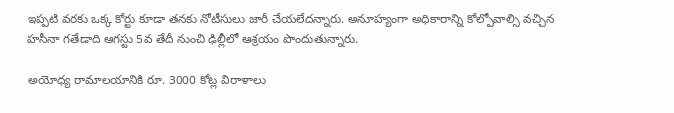ఇప్పటి వరకు ఒక్క కోర్టు కూడా తనకు నోటీసులు జారీ చేయలేదన్నారు. అనూహ్యంగా అధికారాన్ని కోల్పోవాల్సి వచ్చిన హసీనా గతేడాది ఆగస్టు 5వ తేదీ నుంచి ఢిల్లీలో ఆశ్రయం పొందుతున్నారు.

అయోధ్య రామాలయానికి రూ. 3000 కోట్ల విరాళాలు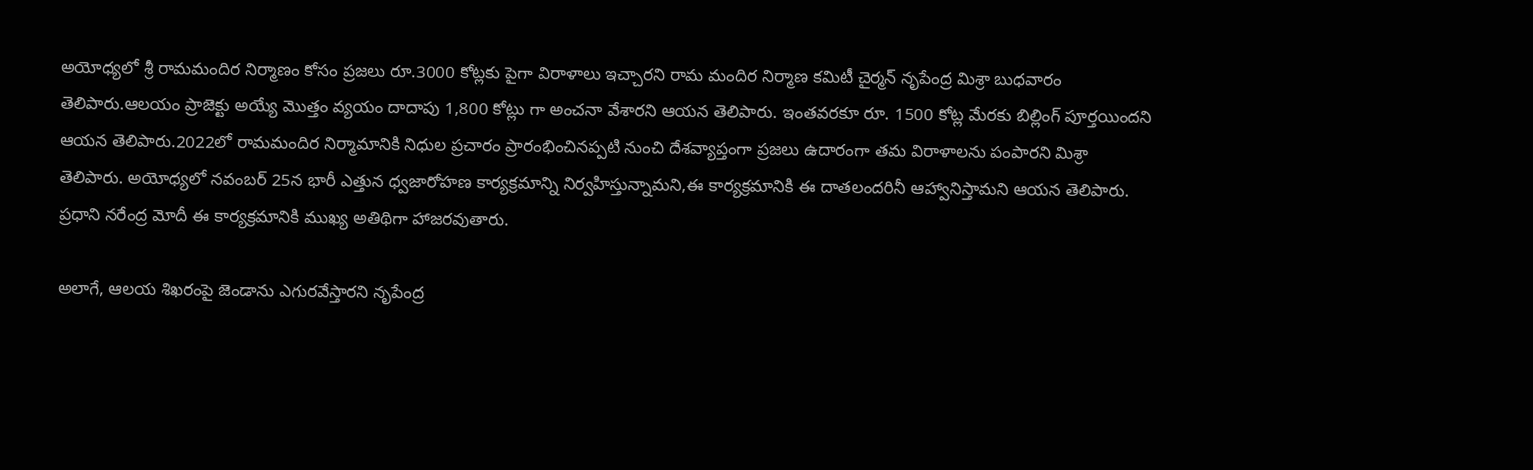అయోధ్యలో శ్రీ రామమందిర నిర్మాణం కోసం ప్రజలు రూ.3000 కోట్లకు పైగా విరాళాలు ఇచ్చారని రామ మందిర నిర్మాణ కమిటీ చైర్మన్ నృపేంద్ర మిశ్రా బుధవారం తెలిపారు.ఆలయం ప్రాజెక్టు అయ్యే మొత్తం వ్యయం దాదాపు 1,800 కోట్లు గా అంచనా వేశారని ఆయన తెలిపారు. ఇంతవరకూ రూ. 1500 కోట్ల మేరకు బిల్లింగ్ పూర్తయిందని ఆయన తెలిపారు.2022లో రామమందిర నిర్మామానికి నిధుల ప్రచారం ప్రారంభించినప్పటి నుంచి దేశవ్యాప్తంగా ప్రజలు ఉదారంగా తమ విరాళాలను పంపారని మిశ్రా తెలిపారు. అయోధ్యలో నవంబర్ 25న భారీ ఎత్తున ధ్వజారోహణ కార్యక్రమాన్ని నిర్వహిస్తున్నామని,ఈ కార్యక్రమానికి ఈ దాతలందరినీ ఆహ్వానిస్తామని ఆయన తెలిపారు. ప్రధాని నరేంద్ర మోదీ ఈ కార్యక్రమానికి ముఖ్య అతిథిగా హాజరవుతారు.

అలాగే, ఆలయ శిఖరంపై జెండాను ఎగురవేస్తారని నృపేంద్ర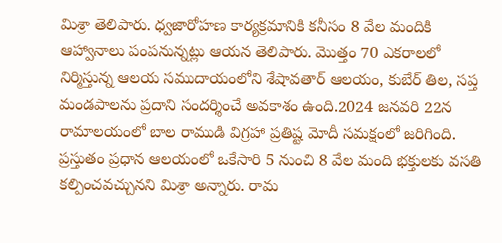మిశ్రా తెలిపారు. ధ్వజారోహణ కార్యక్రమానికి కనీసం 8 వేల మందికి ఆహ్వానాలు పంపనున్నట్లు ఆయన తెలిపారు. మొత్తం 70 ఎకరాలలో నిర్మిస్తున్న ఆలయ సముదాయంలోని శేషావతార్ ఆలయం, కుబేర్ తిల, సప్త మండపాలను ప్రదాని సందర్శించే అవకాశం ఉంది.2024 జనవరి 22న రామాలయంలో బాల రాముడి విగ్రహా ప్రతిష్ట మోదీ సమక్షంలో జరిగింది. ప్రస్తుతం ప్రధాన ఆలయంలో ఒకేసారి 5 నుంచి 8 వేల మంది భక్తులకు వసతి కల్పించవచ్చునని మిశ్రా అన్నారు. రామ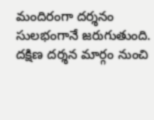మందిరంగా దర్శనం సులభంగానే జరుగుతుంది. దక్షిణ దర్శన మార్గం నుంచి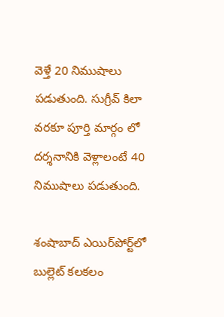వెళ్తే 20 నిముషాలు పడుతుంది. సుగ్రీవ్ కిలా వరకూ పూర్తి మార్గం లో దర్శనానికి వెళ్లాలంటే 40 నిముషాలు పడుతుంది.

శంషాబాద్ ఎయిర్‌పోర్ట్‌లో బుల్లెట్ కలకలం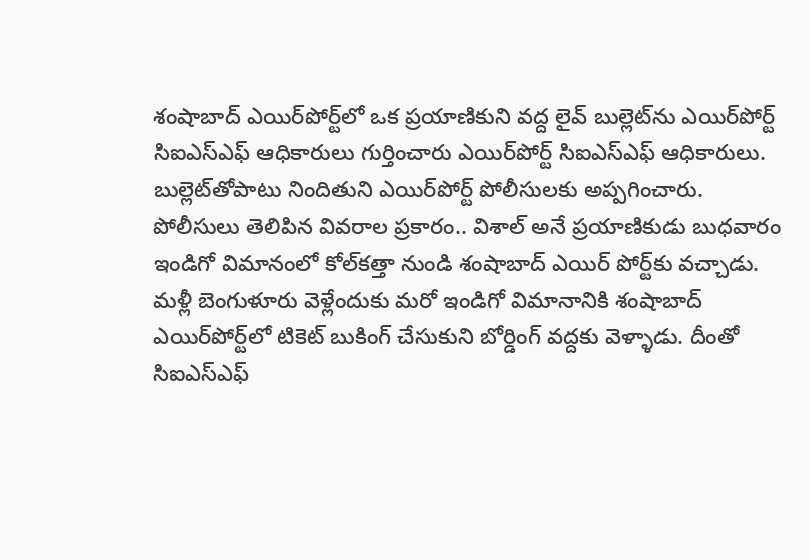శంషాబాద్ ఎయిర్‌పోర్ట్‌లో ఒక ప్రయాణికుని వద్ద లైవ్ బుల్లెట్‌ను ఎయిర్‌పోర్ట్ సిఐఎస్‌ఎఫ్ ఆధికారులు గుర్తించారు ఎయిర్‌పోర్ట్ సిఐఎస్‌ఎఫ్ ఆధికారులు. బుల్లెట్‌తోపాటు నిందితుని ఎయిర్‌పోర్ట్ పోలీసులకు అప్పగించారు. పోలీసులు తెలిపిన వివరాల ప్రకారం.. విశాల్ అనే ప్రయాణికుడు బుధవారం ఇండిగో విమానంలో కోల్‌కత్తా నుండి శంషాబాద్ ఎయిర్ పోర్ట్‌కు వచ్చాడు. మళ్లీ బెంగుళూరు వెళ్లేందుకు మరో ఇండిగో విమానానికి శంషాబాద్ ఎయిర్‌పోర్ట్‌లో టికెట్ బుకింగ్ చేసుకుని బోర్డింగ్ వద్దకు వెళ్ళాడు. దీంతో సిఐఎస్‌ఎఫ్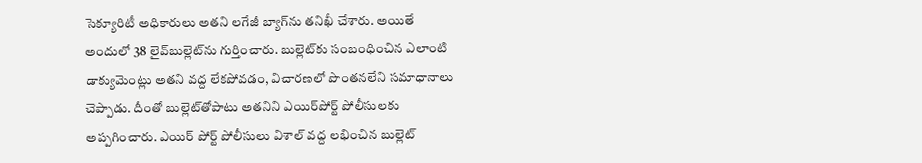సెక్యూరిటీ అధికారులు అతని లగేజీ బ్యాగ్‌ను తనిఖీ చేశారు. అయితే అందులో 38 లైవ్‌బుల్లెట్‌ను గుర్తించారు. బుల్లెట్‌కు సంబంధించిన ఎలాంటి డాక్యుమెంట్లు అతని వద్ద లేకపోవడం, విచారణలో పొంతనలేని సమాధానాలు చెప్పాడు. దీంతో బుల్లెట్‌తోపాటు అతనిని ఎయిర్‌పోర్ట్ పోలీసులకు అప్పగించారు. ఎయిర్ పోర్ట్ పోలీసులు విశాల్ వద్ద లభించిన బుల్లెట్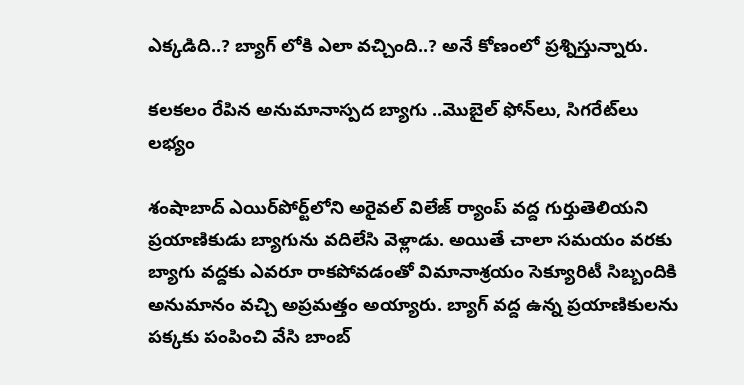ఎక్కడిది..? బ్యాగ్ లోకి ఎలా వచ్చింది..? అనే కోణంలో ప్రశ్నిస్తున్నారు.

కలకలం రేపిన అనుమానాస్పద బ్యాగు ..మొబైల్ ఫోన్‌లు, సిగరేట్‌లు లభ్యం

శంషాబాద్ ఎయిర్‌పోర్ట్‌లోని అరైవల్ విలేజ్ ర్యాంప్ వద్ద గుర్తుతెలియని ప్రయాణికుడు బ్యాగును వదిలేసి వెళ్లాడు. అయితే చాలా సమయం వరకు బ్యాగు వద్దకు ఎవరూ రాకపోవడంతో విమానాశ్రయం సెక్యూరిటీ సిబ్బందికి అనుమానం వచ్చి అప్రమత్తం అయ్యారు. బ్యాగ్ వద్ద ఉన్న ప్రయాణికులను పక్కకు పంపించి వేసి బాంబ్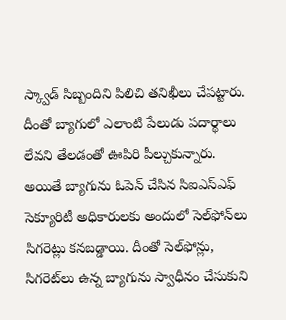స్క్వాడ్ సిబ్బందిని పిలిచి తనిఖీలు చేపట్టారు. దీంతో బ్యాగులో ఎలాంటి పేలుడు పదార్థాలు లేవని తేలడంతో ఊపిరి పీల్చుకున్నారు. అయితే బ్యాగును ఓపెన్ చేసిన సిఐఎస్‌ఎఫ్ సెక్యూరిటీ అధికారులకు అందులో సెల్‌ఫోన్‌లు సిగరెట్లు కనబడ్డాయి. దీంతో సెల్‌ఫోన్లు, సిగరెట్‌లు ఉన్న బ్యాగును స్వాధీనం చేసుకుని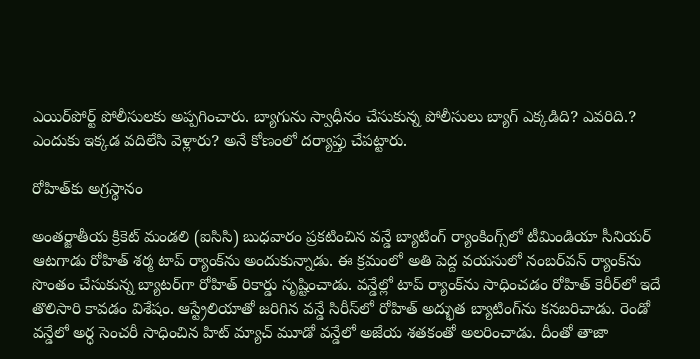ఎయిర్‌పోర్ట్ పోలీసులకు అప్పగించారు. బ్యాగును స్వాధీనం చేసుకున్న పోలీసులు బ్యాగ్ ఎక్కడిది? ఎవరిది.? ఎందుకు ఇక్కడ వదిలేసి వెళ్లారు? అనే కోణంలో దర్యాప్తు చేపట్టారు.

రోహిత్‌కు అగ్రస్థానం

అంతర్జాతీయ క్రికెట్ మండలి (ఐసిసి) బుధవారం ప్రకటించిన వన్డే బ్యాటింగ్ ర్యాంకింగ్స్‌లో టీమిండియా సీనియర్ ఆటగాడు రోహిత్ శర్మ టాప్ ర్యాంక్‌ను అందుకున్నాడు. ఈ క్రమంలో అతి పెద్ద వయసులో నంబర్‌వన్ ర్యాంక్‌ను సొంతం చేసుకున్న బ్యాటర్‌గా రోహిత్ రికార్డు సృష్టించాడు. వన్డేల్లో టాప్ ర్యాంక్‌ను సాధించడం రోహిత్ కెరీర్‌లో ఇదే తొలిసారి కావడం విశేషం. ఆస్ట్రేలియాతో జరిగిన వన్డే సిరీస్‌లో రోహిత్ అద్భుత బ్యాటింగ్‌ను కనబరిచాడు. రెండో వన్డేలో అర్ధ సెంచరీ సాధించిన హిట్ మ్యాచ్ మూడో వన్డేలో అజేయ శతకంతో అలరించాడు. దీంతో తాజా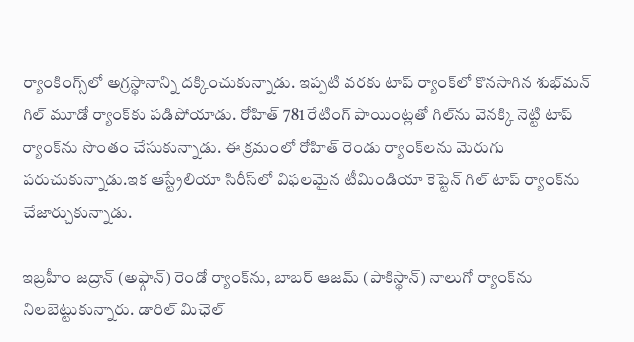ర్యాంకింగ్స్‌లో అగ్రస్థానాన్ని దక్కించుకున్నాడు. ఇప్పటి వరకు టాప్ ర్యాంక్‌లో కొనసాగిన శుభ్‌మన్ గిల్ మూడో ర్యాంక్‌కు పడిపోయాడు. రోహిత్ 781 రేటింగ్ పాయింట్లతో గిల్‌ను వెనక్కి నెట్టి టాప్ ర్యాంక్‌ను సొంతం చేసుకున్నాడు. ఈ క్రమంలో రోహిత్ రెండు ర్యాంక్‌లను మెరుగు పరుచుకున్నాడు.ఇక ఆస్ట్రేలియా సిరీస్‌లో విఫలమైన టీమిండియా కెప్టెన్ గిల్ టాప్ ర్యాంక్‌ను చేజార్చుకున్నాడు.

ఇబ్రహీం జద్రాన్ (అఫ్గాన్) రెండో ర్యాంక్‌ను, బాబర్ ఆజమ్ (పాకిస్థాన్) నాలుగో ర్యాంక్‌ను నిలబెట్టుకున్నారు. డారిల్ మిఛెల్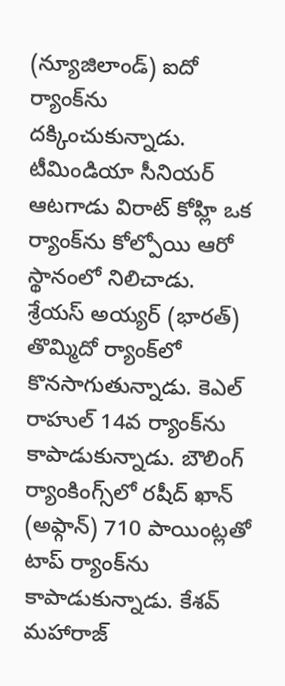(న్యూజిలాండ్) ఐదో ర్యాంక్‌ను దక్కించుకున్నాడు. టీమిండియా సీనియర్ ఆటగాడు విరాట్ కోహ్లి ఒక ర్యాంక్‌ను కోల్పోయి ఆరో స్థానంలో నిలిచాడు. శ్రేయస్ అయ్యర్ (భారత్) తొమ్మిదో ర్యాంక్‌లో కొనసాగుతున్నాడు. కెఎల్ రాహుల్ 14వ ర్యాంక్‌ను కాపాడుకున్నాడు. బౌలింగ్ ర్యాంకింగ్స్‌లో రషీద్ ఖాన్ (అఫ్గాన్) 710 పాయింట్లతో టాప్ ర్యాంక్‌ను కాపాడుకున్నాడు. కేశవ్ మహారాజ్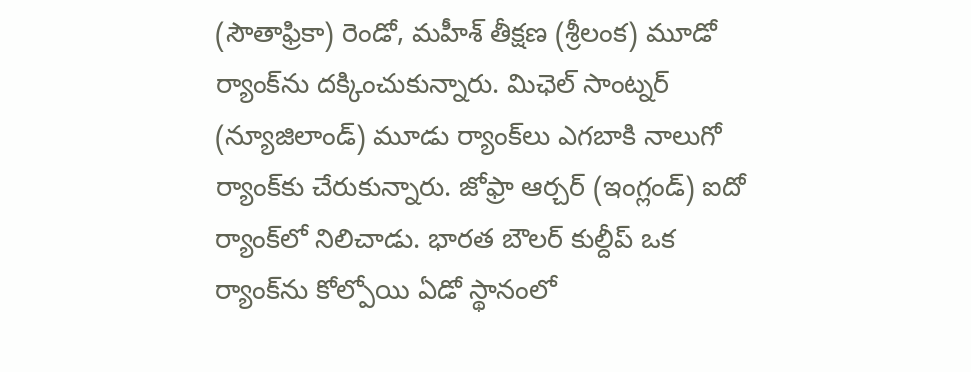(సౌతాఫ్రికా) రెండో, మహీశ్ తీక్షణ (శ్రీలంక) మూడో ర్యాంక్‌ను దక్కించుకున్నారు. మిఛెల్ సాంట్నర్ (న్యూజిలాండ్) మూడు ర్యాంక్‌లు ఎగబాకి నాలుగో ర్యాంక్‌కు చేరుకున్నారు. జోఫ్రా ఆర్చర్ (ఇంగ్లండ్) ఐదో ర్యాంక్‌లో నిలిచాడు. భారత బౌలర్ కుల్దీప్ ఒక ర్యాంక్‌ను కోల్పోయి ఏడో స్థానంలో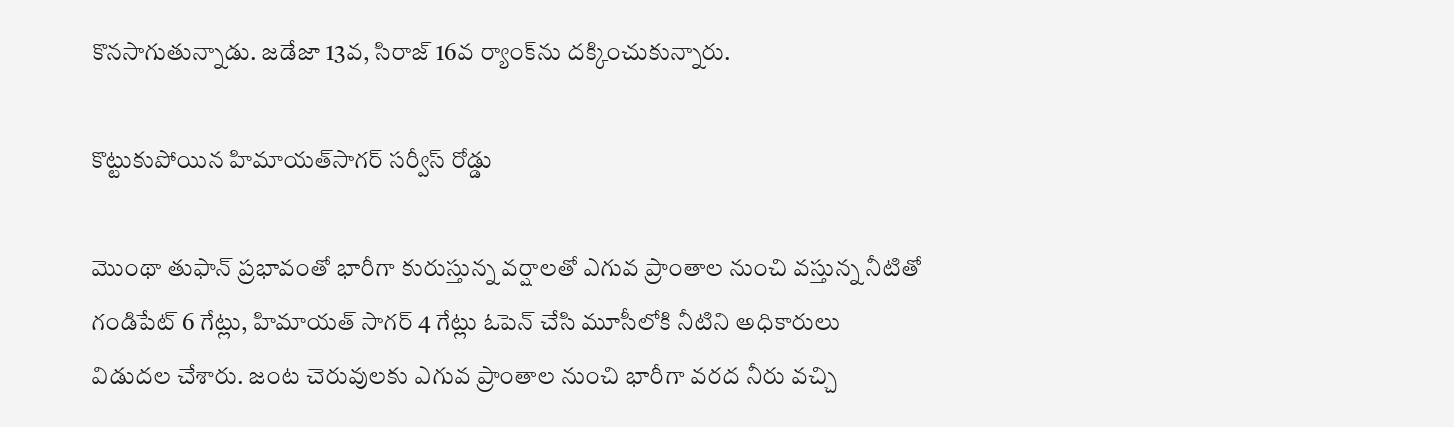కొనసాగుతున్నాడు. జడేజా 13వ, సిరాజ్ 16వ ర్యాంక్‌ను దక్కించుకున్నారు.

కొట్టుకుపోయిన హిమాయత్‌సాగర్ సర్వీస్ రోడ్డు

మొంథా తుఫాన్ ప్రభావంతో భారీగా కురుస్తున్న వర్షాలతో ఎగువ ప్రాంతాల నుంచి వస్తున్న నీటితో గండిపేట్ 6 గేట్లు, హిమాయత్ సాగర్ 4 గేట్లు ఓపెన్ చేసి మూసీలోకి నీటిని అధికారులు విడుదల చేశారు. జంట చెరువులకు ఎగువ ప్రాంతాల నుంచి భారీగా వరద నీరు వచ్చి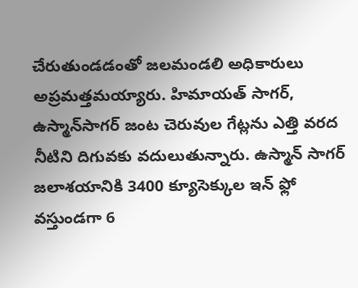చేరుతుండడంతో జలమండలి అధికారులు అప్రమత్తమయ్యారు. హిమాయత్ సాగర్, ఉస్మాన్‌సాగర్ జంట చెరువుల గేట్లను ఎత్తి వరద నీటిని దిగువకు వదులుతున్నారు. ఉస్మాన్ సాగర్ జలాశయానికి 3400 క్యూసెక్కుల ఇన్ ఫ్లో వస్తుండగా 6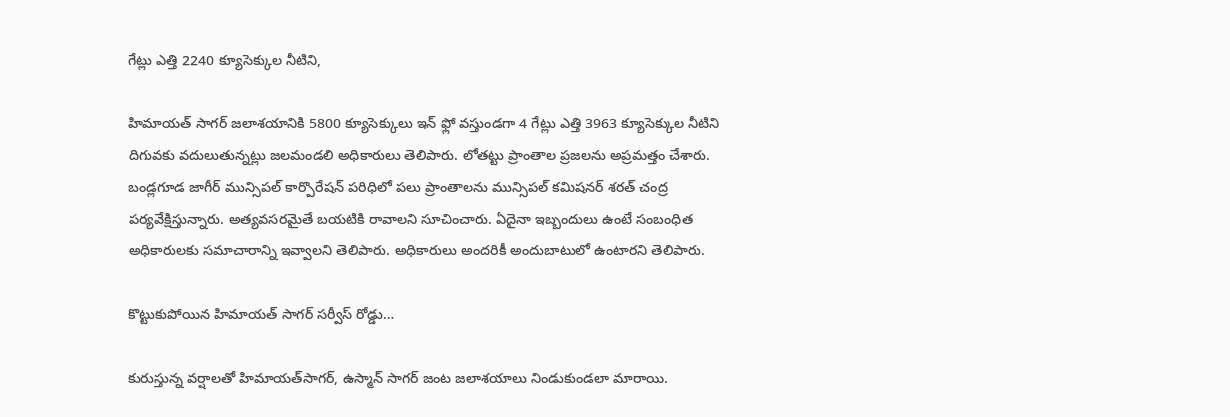గేట్లు ఎత్తి 2240 క్యూసెక్కుల నీటిని,

హిమాయత్ సాగర్ జలాశయానికి 5800 క్యూసెక్కులు ఇన్ ఫ్లో వస్తుండగా 4 గేట్లు ఎత్తి 3963 క్యూసెక్కుల నీటిని దిగువకు వదులుతున్నట్లు జలమండలి అధికారులు తెలిపారు. లోతట్టు ప్రాంతాల ప్రజలను అప్రమత్తం చేశారు. బండ్లగూడ జాగీర్ మున్సిపల్ కార్పొరేషన్ పరిధిలో పలు ప్రాంతాలను మున్సిపల్ కమిషనర్ శరత్ చంద్ర పర్యవేక్షిస్తున్నారు. అత్యవసరమైతే బయటికి రావాలని సూచించారు. ఏదైనా ఇబ్బందులు ఉంటే సంబంధిత అధికారులకు సమాచారాన్ని ఇవ్వాలని తెలిపారు. అధికారులు అందరికీ అందుబాటులో ఉంటారని తెలిపారు.

కొట్టుకుపోయిన హిమాయత్ సాగర్ సర్వీస్ రోడ్డు…

కురుస్తున్న వర్షాలతో హిమాయత్‌సాగర్, ఉస్మాన్ సాగర్ జంట జలాశయాలు నిండుకుండలా మారాయి.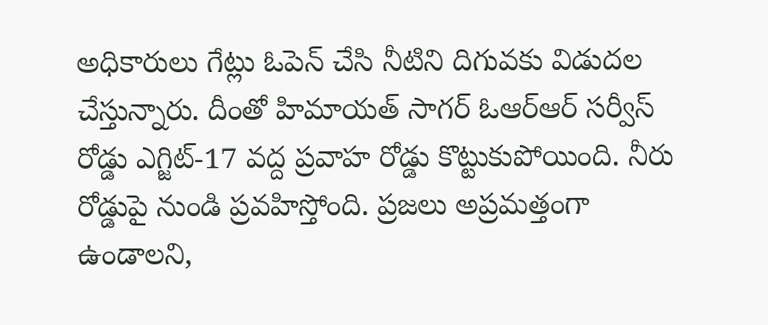అధికారులు గేట్లు ఓపెన్ చేసి నీటిని దిగువకు విడుదల చేస్తున్నారు. దీంతో హిమాయత్ సాగర్ ఓఆర్‌ఆర్ సర్వీస్ రోడ్డు ఎగ్జిట్-17 వద్ద ప్రవాహ రోడ్డు కొట్టుకుపోయింది. నీరు రోడ్డుపై నుండి ప్రవహిస్తోంది. ప్రజలు అప్రమత్తంగా ఉండాలని,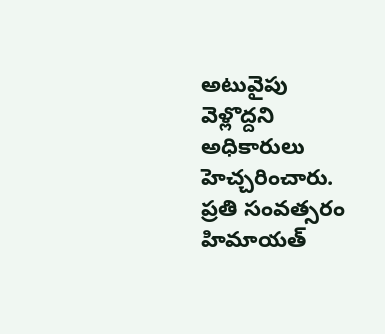అటువైపు వెళ్లొద్దని అధికారులు హెచ్చరించారు. ప్రతి సంవత్సరం హిమాయత్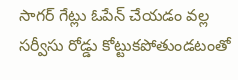సాగర్ గేట్లు ఓపేన్ చేయడం వల్ల సర్వీసు రోడ్డు కోట్టుకపోతుండటంతో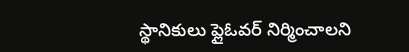స్థానికులు ప్లైఓవర్ నిర్మించాలని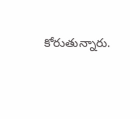కోరుతున్నారు.